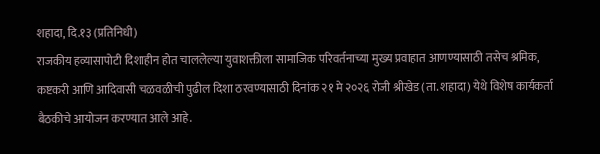शहादा, दि.१३ (प्रतिनिधी)
राजकीय हव्यासापोटी दिशाहीन होत चाललेल्या युवाशक्तीला सामाजिक परिवर्तनाच्या मुख्य प्रवाहात आणण्यासाठी तसेच श्रमिक, कष्टकरी आणि आदिवासी चळवळीची पुढील दिशा ठरवण्यासाठी दिनांक २१ मे २०२६ रोजी श्रीखेड (ता. शहादा) येथे विशेष कार्यकर्ता बैठकीचे आयोजन करण्यात आले आहे.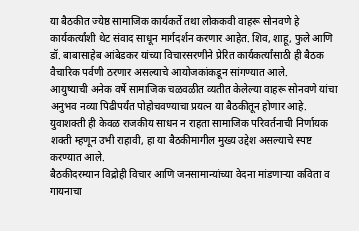या बैठकीत ज्येष्ठ सामाजिक कार्यकर्ते तथा लोककवी वाहरू सोनवणे हे कार्यकर्त्यांशी थेट संवाद साधून मार्गदर्शन करणार आहेत. शिव, शाहू, फुले आणि डॉ. बाबासाहेब आंबेडकर यांच्या विचारसरणीने प्रेरित कार्यकर्त्यांसाठी ही बैठक वैचारिक पर्वणी ठरणार असल्याचे आयोजकांकडून सांगण्यात आले.
आयुष्याची अनेक वर्षे सामाजिक चळवळीत व्यतीत केलेल्या वाहरू सोनवणे यांचा अनुभव नव्या पिढीपर्यंत पोहोचवण्याचा प्रयत्न या बैठकीतून होणार आहे. युवाशक्ती ही केवळ राजकीय साधन न राहता सामाजिक परिवर्तनाची निर्णायक शक्ती म्हणून उभी राहावी, हा या बैठकीमागील मुख्य उद्देश असल्याचे स्पष्ट करण्यात आले.
बैठकीदरम्यान विद्रोही विचार आणि जनसामान्यांच्या वेदना मांडणाऱ्या कविता व गायनाचा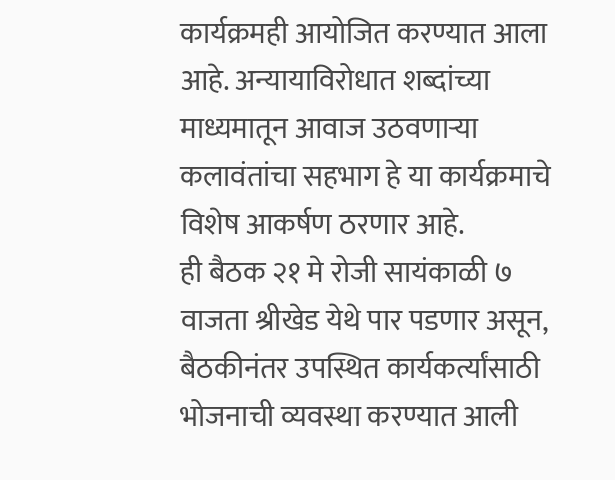कार्यक्रमही आयोजित करण्यात आला आहे. अन्यायाविरोधात शब्दांच्या माध्यमातून आवाज उठवणाऱ्या कलावंतांचा सहभाग हे या कार्यक्रमाचे विशेष आकर्षण ठरणार आहे.
ही बैठक २१ मे रोजी सायंकाळी ७ वाजता श्रीखेड येथे पार पडणार असून, बैठकीनंतर उपस्थित कार्यकर्त्यांसाठी भोजनाची व्यवस्था करण्यात आली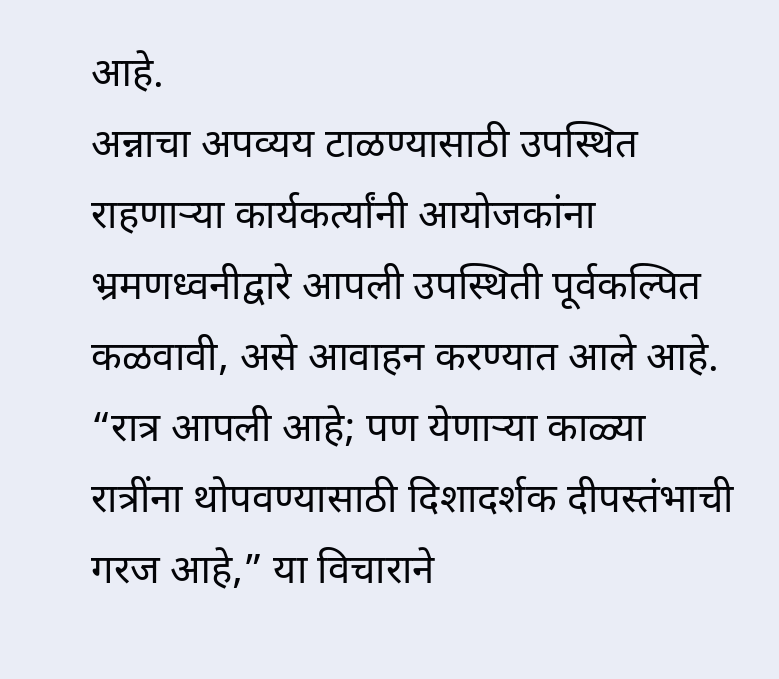आहे.
अन्नाचा अपव्यय टाळण्यासाठी उपस्थित राहणाऱ्या कार्यकर्त्यांनी आयोजकांना भ्रमणध्वनीद्वारे आपली उपस्थिती पूर्वकल्पित कळवावी, असे आवाहन करण्यात आले आहे.
“रात्र आपली आहे; पण येणाऱ्या काळ्या रात्रींना थोपवण्यासाठी दिशादर्शक दीपस्तंभाची गरज आहे,” या विचाराने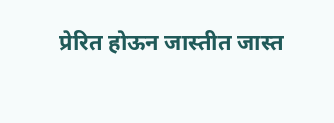प्रेरित होऊन जास्तीत जास्त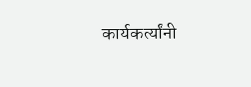कार्यकर्त्यांनी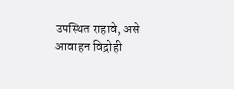उपस्थित राहावे, असे आवाहन विद्रोही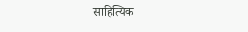साहित्यिक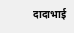दादाभाई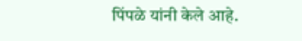पिंपळे यांनी केले आहे.